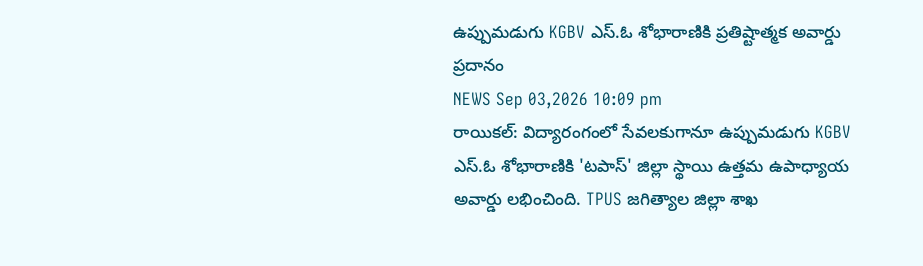ఉప్పుమడుగు KGBV ఎస్.ఓ శోభారాణికి ప్రతిష్టాత్మక అవార్డు ప్రదానం
NEWS Sep 03,2026 10:09 pm
రాయికల్: విద్యారంగంలో సేవలకుగానూ ఉప్పుమడుగు KGBV ఎస్.ఓ శోభారాణికి 'టపాస్' జిల్లా స్థాయి ఉత్తమ ఉపాధ్యాయ అవార్డు లభించింది. TPUS జగిత్యాల జిల్లా శాఖ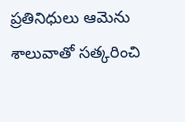ప్రతినిధులు ఆమెను శాలువాతో సత్కరించి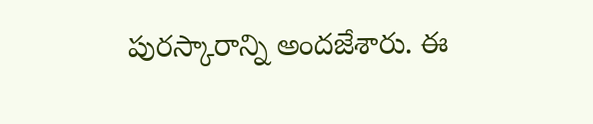పురస్కారాన్ని అందజేశారు. ఈ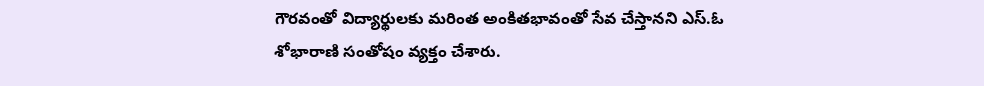గౌరవంతో విద్యార్థులకు మరింత అంకితభావంతో సేవ చేస్తానని ఎస్.ఓ శోభారాణి సంతోషం వ్యక్తం చేశారు.